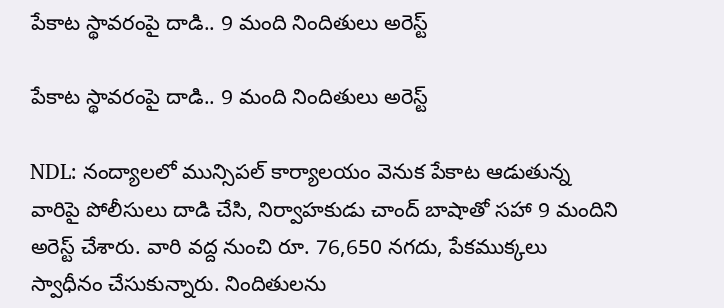పేకాట స్థావరంపై దాడి.. 9 మంది నిందితులు అరెస్ట్

పేకాట స్థావరంపై దాడి.. 9 మంది నిందితులు అరెస్ట్

NDL: నంద్యాలలో మున్సిపల్ కార్యాలయం వెనుక పేకాట ఆడుతున్న వారిపై పోలీసులు దాడి చేసి, నిర్వాహకుడు చాంద్ బాషాతో సహా 9 మందిని అరెస్ట్ చేశారు. వారి వద్ద నుంచి రూ. 76,650 నగదు, పేకముక్కలు స్వాధీనం చేసుకున్నారు. నిందితులను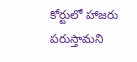కోర్టులో హాజరు పరుస్తామని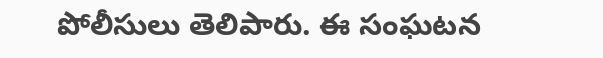పోలీసులు తెలిపారు. ఈ సంఘటన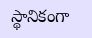స్థానికంగా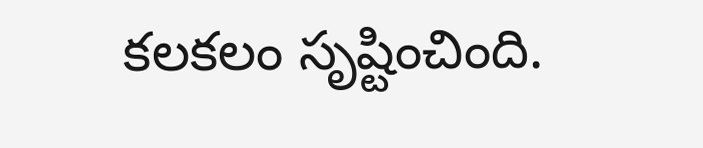కలకలం సృష్టించింది.